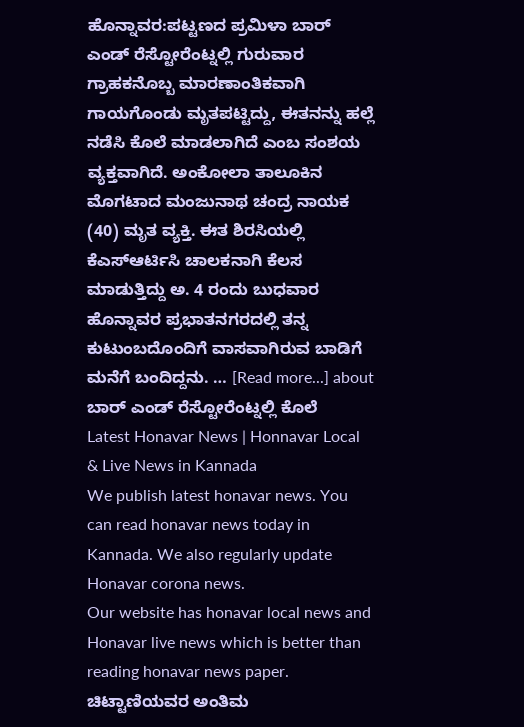ಹೊನ್ನಾವರ:ಪಟ್ಟಣದ ಪ್ರಮಿಳಾ ಬಾರ್ ಎಂಡ್ ರೆಸ್ಟೋರೆಂಟ್ನಲ್ಲಿ ಗುರುವಾರ ಗ್ರಾಹಕನೊಬ್ಬ ಮಾರಣಾಂತಿಕವಾಗಿ ಗಾಯಗೊಂಡು ಮೃತಪಟ್ಟಿದ್ದು, ಈತನನ್ನು ಹಲ್ಲೆ ನಡೆಸಿ ಕೊಲೆ ಮಾಡಲಾಗಿದೆ ಎಂಬ ಸಂಶಯ ವ್ಯಕ್ತವಾಗಿದೆ. ಅಂಕೋಲಾ ತಾಲೂಕಿನ ಮೊಗಟಾದ ಮಂಜುನಾಥ ಚಂದ್ರ ನಾಯಕ (40) ಮೃತ ವ್ಯಕ್ತಿ. ಈತ ಶಿರಸಿಯಲ್ಲಿ ಕೆಎಸ್ಆರ್ಟಿಸಿ ಚಾಲಕನಾಗಿ ಕೆಲಸ ಮಾಡುತ್ತಿದ್ದು ಅ. 4 ರಂದು ಬುಧವಾರ ಹೊನ್ನಾವರ ಪ್ರಭಾತನಗರದಲ್ಲಿ ತನ್ನ ಕುಟುಂಬದೊಂದಿಗೆ ವಾಸವಾಗಿರುವ ಬಾಡಿಗೆ ಮನೆಗೆ ಬಂದಿದ್ದನು. … [Read more...] about ಬಾರ್ ಎಂಡ್ ರೆಸ್ಟೋರೆಂಟ್ನಲ್ಲಿ ಕೊಲೆ
Latest Honavar News | Honnavar Local & Live News in Kannada
We publish latest honavar news. You can read honavar news today in Kannada. We also regularly update Honavar corona news.
Our website has honavar local news and Honavar live news which is better than reading honavar news paper.
ಚಿಟ್ಟಾಣಿಯವರ ಅಂತಿಮ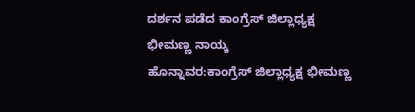ದರ್ಶನ ಪಡೆದ ಕಾಂಗ್ರೆಸ್ ಜಿಲ್ಲಾಧ್ಯಕ್ಷ ಭೀಮಣ್ಣ ನಾಯ್ಕ
ಹೊನ್ನಾವರ:ಕಾಂಗ್ರೆಸ್ ಜಿಲ್ಲಾಧ್ಯಕ್ಷ ಭೀಮಣ್ಣ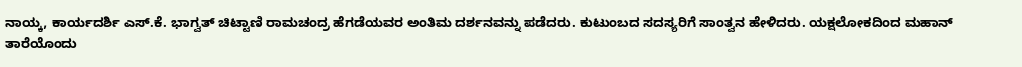ನಾಯ್ಕ, ಕಾರ್ಯದರ್ಶಿ ಎಸ್.ಕೆ. ಭಾಗ್ವತ್ ಚಿಟ್ಟಾಣಿ ರಾಮಚಂದ್ರ ಹೆಗಡೆಯವರ ಅಂತಿಮ ದರ್ಶನವನ್ನು ಪಡೆದರು. ಕುಟುಂಬದ ಸದಸ್ಯರಿಗೆ ಸಾಂತ್ವನ ಹೇಳಿದರು. ಯಕ್ಷಲೋಕದಿಂದ ಮಹಾನ್ ತಾರೆಯೊಂದು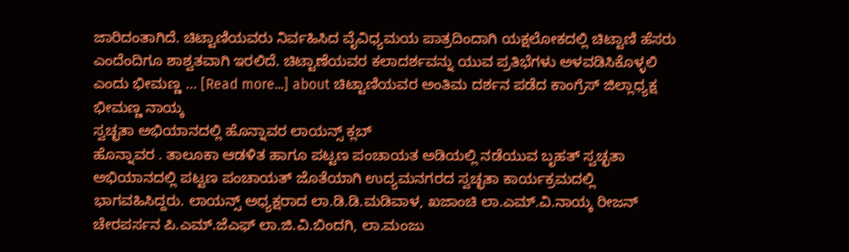ಜಾರಿದಂತಾಗಿದೆ. ಚಿಟ್ಟಾಣಿಯವರು ನಿರ್ವಹಿಸಿದ ವೈವಿಧ್ಯಮಯ ಪಾತ್ರದಿಂದಾಗಿ ಯಕ್ಷಲೋಕದಲ್ಲಿ ಚಿಟ್ಟಾಣಿ ಹೆಸರು ಎಂದೆಂದಿಗೂ ಶಾಶ್ವತವಾಗಿ ಇರಲಿದೆ. ಚಿಟ್ಟಾಣೆಯವರ ಕಲಾದರ್ಶವನ್ನು ಯುವ ಪ್ರತಿಭೆಗಳು ಅಳವಡಿಸಿಕೊಳ್ಳಲಿ ಎಂದು ಭೀಮಣ್ಣ … [Read more...] about ಚಿಟ್ಟಾಣಿಯವರ ಅಂತಿಮ ದರ್ಶನ ಪಡೆದ ಕಾಂಗ್ರೆಸ್ ಜಿಲ್ಲಾಧ್ಯಕ್ಷ ಭೀಮಣ್ಣ ನಾಯ್ಕ
ಸ್ವಚ್ಛತಾ ಅಭಿಯಾನದಲ್ಲಿ ಹೊನ್ನಾವರ ಲಾಯನ್ಸ್ ಕ್ಲಬ್
ಹೊನ್ನಾವರ . ತಾಲೂಕಾ ಆಡಳಿತ ಹಾಗೂ ಪಟ್ಟಣ ಪಂಚಾಯತ ಅಡಿಯಲ್ಲಿ ನಡೆಯುವ ಬೃಹತ್ ಸ್ವಚ್ಛತಾ ಅಭಿಯಾನದಲ್ಲಿ ಪಟ್ಟಣ ಪಂಚಾಯತ್ ಜೊತೆಯಾಗಿ ಉದ್ಯಮನಗರದ ಸ್ವಚ್ಛತಾ ಕಾರ್ಯಕ್ರಮದಲ್ಲಿ ಭಾಗವಹಿಸಿದ್ದರು. ಲಾಯನ್ಸ್ ಅಧ್ಯಕ್ಷರಾದ ಲಾ.ಡಿ.ಡಿ.ಮಡಿವಾಳ, ಖಜಾಂಚಿ ಲಾ.ಎಮ್.ವಿ.ನಾಯ್ಕ ರೀಜನ್ ಚೇರಪರ್ಸನ ಪಿ.ಎಮ್.ಜೆಎಫ್ ಲಾ.ಜಿ.ವಿ.ಬಿಂದಗಿ, ಲಾ.ಮಂಜು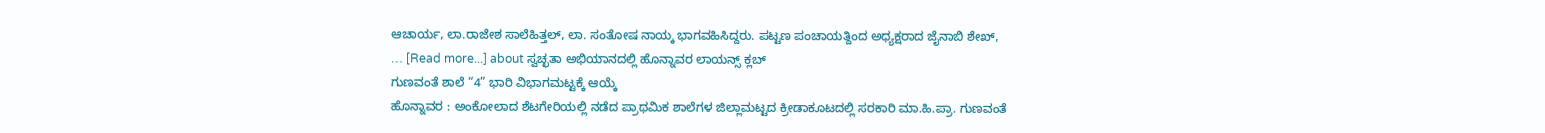ಆಚಾರ್ಯ, ಲಾ.ರಾಜೇಶ ಸಾಲೆಹಿತ್ತಲ್, ಲಾ. ಸಂತೋಷ ನಾಯ್ಕ ಭಾಗವಹಿಸಿದ್ದರು. ಪಟ್ಟಣ ಪಂಚಾಯತ್ದಿಂದ ಅಧ್ಯಕ್ಷರಾದ ಜೈನಾಬಿ ಶೇಖ್, … [Read more...] about ಸ್ವಚ್ಛತಾ ಅಭಿಯಾನದಲ್ಲಿ ಹೊನ್ನಾವರ ಲಾಯನ್ಸ್ ಕ್ಲಬ್
ಗುಣವಂತೆ ಶಾಲೆ “4” ಭಾರಿ ವಿಭಾಗಮಟ್ಟಕ್ಕೆ ಆಯ್ಕೆ
ಹೊನ್ನಾವರ : ಅಂಕೋಲಾದ ಶೆಟಗೇರಿಯಲ್ಲಿ ನಡೆದ ಪ್ರಾಥಮಿಕ ಶಾಲೆಗಳ ಜಿಲ್ಲಾಮಟ್ಟದ ಕ್ರೀಡಾಕೂಟದಲ್ಲಿ ಸರಕಾರಿ ಮಾ.ಹಿ.ಪ್ರಾ. ಗುಣವಂತೆ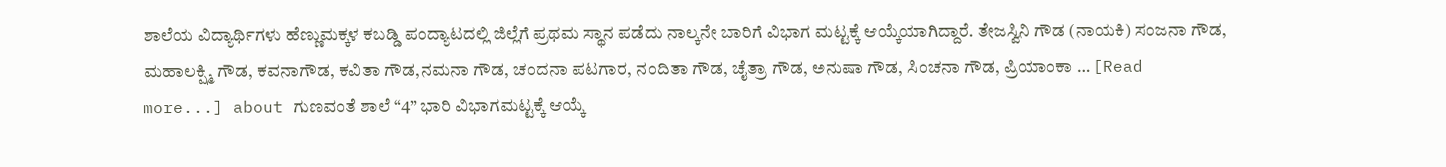ಶಾಲೆಯ ವಿದ್ಯಾರ್ಥಿಗಳು ಹೆಣ್ಣುಮಕ್ಕಳ ಕಬಡ್ಡಿ ಪಂದ್ಯಾಟದಲ್ಲಿ ಜಿಲ್ಲೆಗೆ ಪ್ರಥಮ ಸ್ಥಾನ ಪಡೆದು ನಾಲ್ಕನೇ ಬಾರಿಗೆ ವಿಭಾಗ ಮಟ್ಟಕ್ಕೆ ಆಯ್ಕೆಯಾಗಿದ್ದಾರೆ. ತೇಜಸ್ವಿನಿ ಗೌಡ (ನಾಯಕಿ) ಸಂಜನಾ ಗೌಡ, ಮಹಾಲಕ್ಷ್ಮಿ ಗೌಡ, ಕವನಾಗೌಡ, ಕವಿತಾ ಗೌಡ,ನಮನಾ ಗೌಡ, ಚಂದನಾ ಪಟಗಾರ, ನಂದಿತಾ ಗೌಡ, ಚೈತ್ರಾ ಗೌಡ, ಅನುಷಾ ಗೌಡ, ಸಿಂಚನಾ ಗೌಡ, ಪ್ರಿಯಾಂಕಾ … [Read more...] about ಗುಣವಂತೆ ಶಾಲೆ “4” ಭಾರಿ ವಿಭಾಗಮಟ್ಟಕ್ಕೆ ಆಯ್ಕೆ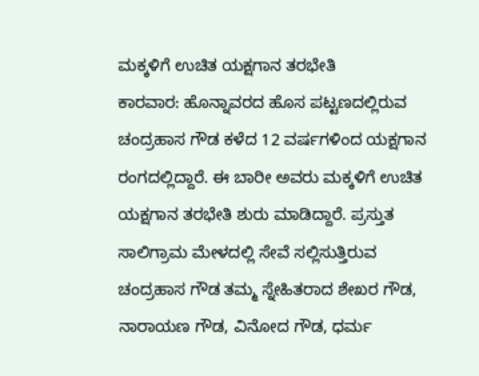ಮಕ್ಕಳಿಗೆ ಉಚಿತ ಯಕ್ಷಗಾನ ತರಭೇತಿ
ಕಾರವಾರ: ಹೊನ್ನಾವರದ ಹೊಸ ಪಟ್ಟಣದಲ್ಲಿರುವ ಚಂದ್ರಹಾಸ ಗೌಡ ಕಳೆದ 12 ವರ್ಷಗಳಿಂದ ಯಕ್ಷಗಾನ ರಂಗದಲ್ಲಿದ್ದಾರೆ. ಈ ಬಾರೀ ಅವರು ಮಕ್ಕಳಿಗೆ ಉಚಿತ ಯಕ್ಷಗಾನ ತರಭೇತಿ ಶುರು ಮಾಡಿದ್ದಾರೆ. ಪ್ರಸ್ತುತ ಸಾಲಿಗ್ರಾಮ ಮೇಳದಲ್ಲಿ ಸೇವೆ ಸಲ್ಲಿಸುತ್ತಿರುವ ಚಂದ್ರಹಾಸ ಗೌಡ ತಮ್ಮ ಸ್ನೇಹಿತರಾದ ಶೇಖರ ಗೌಡ, ನಾರಾಯಣ ಗೌಡ, ವಿನೋದ ಗೌಡ, ಧರ್ಮ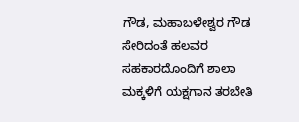ಗೌಡ, ಮಹಾಬಳೇಶ್ವರ ಗೌಡ ಸೇರಿದಂತೆ ಹಲವರ ಸಹಕಾರದೊಂದಿಗೆ ಶಾಲಾ ಮಕ್ಕಳಿಗೆ ಯಕ್ಷಗಾನ ತರಬೇತಿ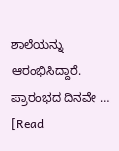ಶಾಲೆಯನ್ನು ಆರಂಭಿಸಿದ್ದಾರೆ. ಪ್ರಾರಂಭದ ದಿನವೇ … [Read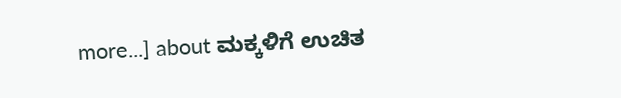more...] about ಮಕ್ಕಳಿಗೆ ಉಚಿತ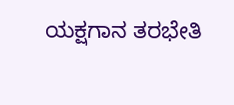ಯಕ್ಷಗಾನ ತರಭೇತಿ